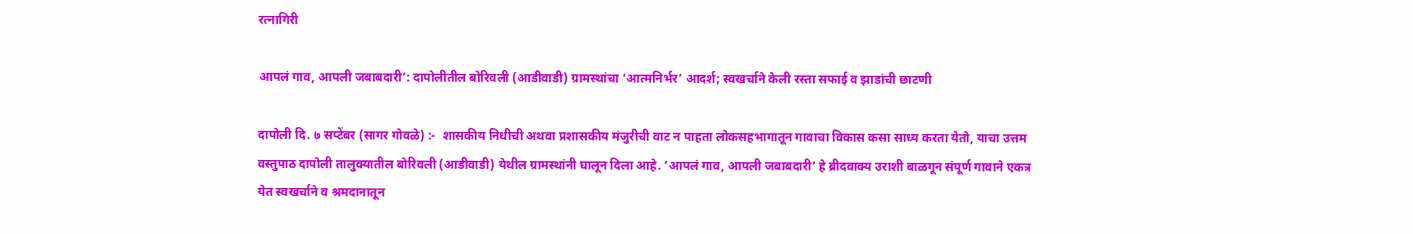रत्नागिरी

आपलं गाव, आपली जबाबदारी’: दापोलीतील बोरिवली (आडीवाडी) ग्रामस्थांचा ‘आत्मनिर्भर’ आदर्श; स्वखर्चाने केली रस्ता सफाई व झाडांची छाटणी

दापोली दि. ७ सप्टेंबर (सागर गोवळे) :-  शासकीय निधीची अथवा प्रशासकीय मंजुरीची वाट न पाहता लोकसहभागातून गावाचा विकास कसा साध्य करता येतो, याचा उत्तम वस्तुपाठ दापोली तालुक्यातील बोरिवली (आडीवाडी) येथील ग्रामस्थांनी घालून दिला आहे. ‘आपलं गाव, आपली जबाबदारी’ हे ब्रीदवाक्य उराशी बाळगून संपूर्ण गावाने एकत्र येत स्वखर्चाने व श्रमदानातून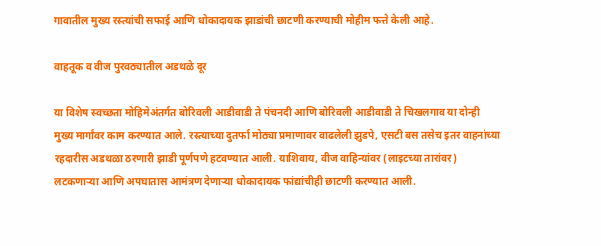गावातील मुख्य रस्त्यांची सफाई आणि धोकादायक झाडांची छाटणी करण्याची मोहीम फत्ते केली आहे.

वाहतूक व वीज पुरवठ्यातील अडथळे दूर

या विशेष स्वच्छता मोहिमेअंतर्गत बोरिवली आडीवाडी ते पंचनदी आणि बोरिवली आडीवाडी ते चिखलगाव या दोन्ही मुख्य मार्गांवर काम करण्यात आले. रस्त्याच्या दुतर्फा मोठ्या प्रमाणावर वाढलेली झुडपे, एसटी बस तसेच इतर वाहनांच्या रहदारीस अडथळा ठरणारी झाडी पूर्णपणे हटवण्यात आली. याशिवाय, वीज वाहिन्यांवर (लाइटच्या तारांवर) लटकणाऱ्या आणि अपघातास आमंत्रण देणाऱ्या धोकादायक फांद्यांचीही छाटणी करण्यात आली.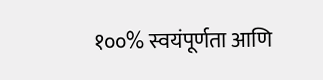१००% स्वयंपूर्णता आणि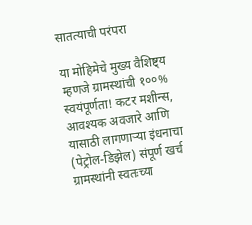सातत्याची परंपरा

या मोहिमेचे मुख्य वैशिष्ट्य म्हणजे ग्रामस्थांची १००% स्वयंपूर्णता! कटर मशीन्स, आवश्यक अवजारे आणि यासाठी लागणाऱ्या इंधनाचा (पेट्रोल-डिझेल) संपूर्ण खर्च ग्रामस्थांनी स्वतःच्या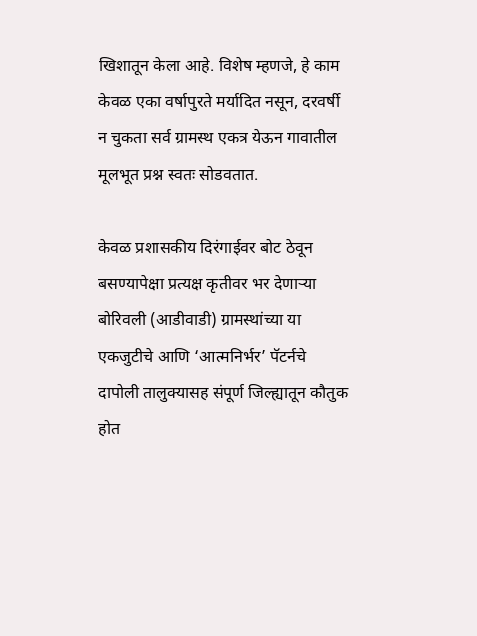खिशातून केला आहे. विशेष म्हणजे, हे काम केवळ एका वर्षापुरते मर्यादित नसून, दरवर्षी न चुकता सर्व ग्रामस्थ एकत्र येऊन गावातील मूलभूत प्रश्न स्वतः सोडवतात.

केवळ प्रशासकीय दिरंगाईवर बोट ठेवून बसण्यापेक्षा प्रत्यक्ष कृतीवर भर देणाऱ्या बोरिवली (आडीवाडी) ग्रामस्थांच्या या एकजुटीचे आणि ‘आत्मनिर्भर’ पॅटर्नचे दापोली तालुक्यासह संपूर्ण जिल्ह्यातून कौतुक होत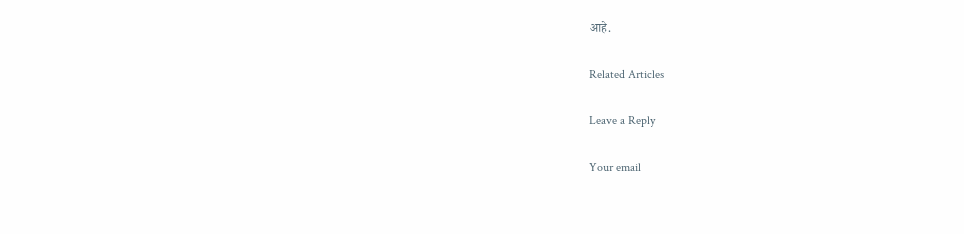आहे.

Related Articles

Leave a Reply

Your email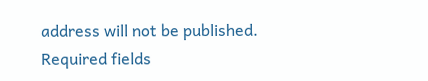address will not be published. Required fields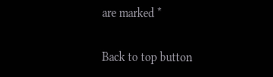are marked *

Back to top button